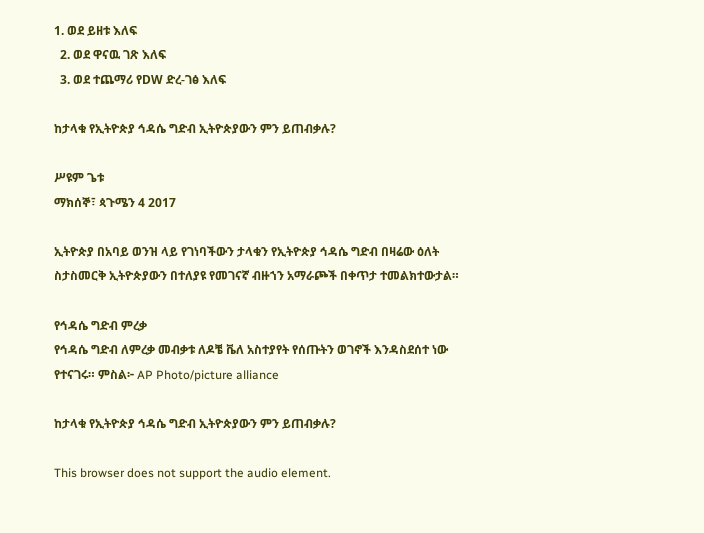1. ወደ ይዘቱ እለፍ
  2. ወደ ዋናዉ ገጽ እለፍ
  3. ወደ ተጨማሪ የDW ድረ-ገፅ እለፍ

ከታላቁ የኢትዮጵያ ኅዳሴ ግድብ ኢትዮጵያውን ምን ይጠብቃሉ?

ሥዩም ጌቱ
ማክሰኞ፣ ጳጉሜን 4 2017

ኢትዮጵያ በአባይ ወንዝ ላይ የገነባችውን ታላቁን የኢትዮጵያ ኅዳሴ ግድብ በዛሬው ዕለት ስታስመርቅ ኢትዮጵያውን በተለያዩ የመገናኛ ብዙኀን አማራጮች በቀጥታ ተመልክተውታል።

የኅዳሴ ግድብ ምረቃ
የኅዳሴ ግድብ ለምረቃ መብቃቱ ለዶቼ ቬለ አስተያየት የሰጡትን ወገኖች እንዳስደሰተ ነው የተናገሩ። ምስል፦ AP Photo/picture alliance

ከታላቁ የኢትዮጵያ ኅዳሴ ግድብ ኢትዮጵያውን ምን ይጠብቃሉ?

This browser does not support the audio element.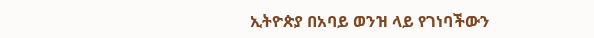ኢትዮጵያ በአባይ ወንዝ ላይ የገነባችውን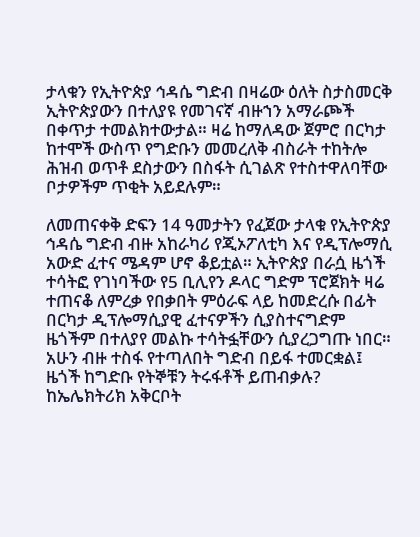ታላቁን የኢትዮጵያ ኅዳሴ ግድብ በዛሬው ዕለት ስታስመርቅ ኢትዮጵያውን በተለያዩ የመገናኛ ብዙኀን አማራጮች በቀጥታ ተመልክተውታል። ዛሬ ከማለዳው ጀምሮ በርካታ ከተሞች ውስጥ የግድቡን መመረለቅ ብስራት ተከትሎ ሕዝብ ወጥቶ ደስታውን በስፋት ሲገልጽ የተስተዋለባቸው ቦታዎችም ጥቂት አይደሉም።

ለመጠናቀቅ ድፍን 14 ዓመታትን የፈጀው ታላቁ የኢትዮጵያ ኅዳሴ ግድብ ብዙ አከራካሪ የጂኦፖለቲካ እና የዲፕሎማሲ አውድ ፈተና ሜዳም ሆኖ ቆይቷል። ኢትዮጵያ በራሷ ዜጎች ተሳትፎ የገነባችው የ5 ቢሊየን ዶላር ግድም ፕሮጀክት ዛሬ ተጠናቆ ለምረቃ የበቃበት ምዕራፍ ላይ ከመድረሱ በፊት በርካታ ዲፕሎማሲያዊ ፈተናዎችን ሲያስተናግድም ዜጎችም በተለያየ መልኩ ተሳትፏቸውን ሲያረጋግጡ ነበር። አሁን ብዙ ተስፋ የተጣለበት ግድብ በይፋ ተመርቋል፤ ዜጎች ከግድቡ የትኞቹን ትሩፋቶች ይጠብቃሉ? ከኤሌክትሪክ አቅርቦት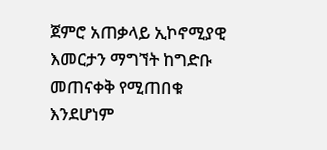ጀምሮ አጠቃላይ ኢኮኖሚያዊ እመርታን ማግኘት ከግድቡ መጠናቀቅ የሚጠበቁ እንደሆነም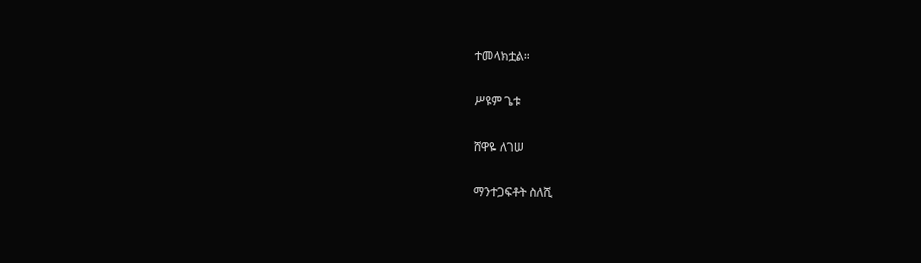ተመላክቷል።

ሥዩም ጌቱ

ሸዋዬ ለገሠ

ማንተጋፍቶት ስለሺ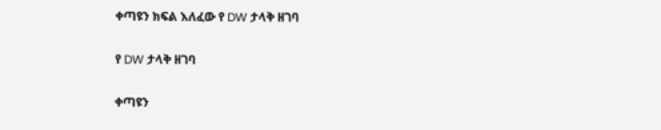ቀጣዩን ክፍል እለፈው የ DW ታላቅ ዘገባ

የ DW ታላቅ ዘገባ

ቀጣዩን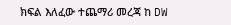ክፍል እለፈው ተጨማሪ መረጃ ከ DW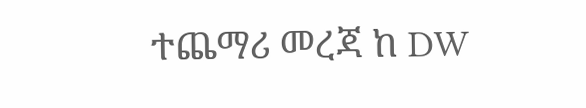ተጨማሪ መረጃ ከ DW